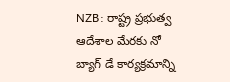NZB: రాష్ట్ర ప్రభుత్వ ఆదేశాల మేరకు నో బ్యాగ్ డే కార్యక్రమాన్ని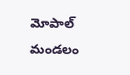మోపాల్ మండలం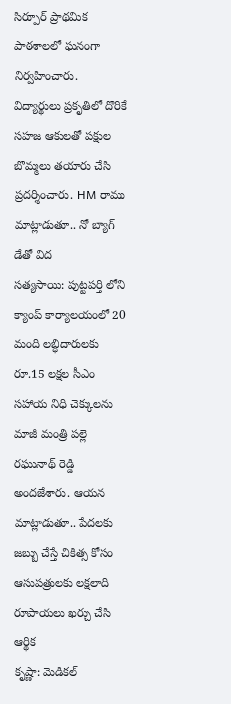సిర్పూర్ ప్రాథమిక పాఠశాలలో ఘనంగా నిర్వహించారు. విద్యార్థులు ప్రకృతిలో దొరికే సహజ ఆకులతో పక్షుల బొమ్మలు తయారు చేసి ప్రదర్శించారు. HM రాము మాట్లాడుతూ.. నో బ్యాగ్ డేతో విద
సత్యసాయి: పుట్టపర్తి లోని క్యాంప్ కార్యాలయంలో 20 మంది లబ్ధిదారులకు రూ.15 లక్షల సీఎం సహాయ నిధి చెక్కులను మాజీ మంత్రి పల్లె రఘునాథ్ రెడ్డి అందజేశారు. ఆయన మాట్లాడుతూ.. పేదలకు జబ్బు చేస్తే చికిత్స కోసం ఆసుపత్రులకు లక్షలాది రూపాయలు ఖర్చు చేసి ఆర్థిక
కృష్ణా: మెడికల్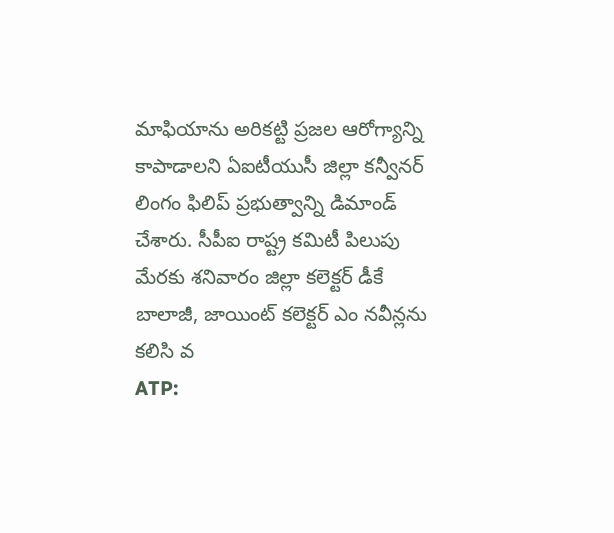మాఫియాను అరికట్టి ప్రజల ఆరోగ్యాన్ని కాపాడాలని ఏఐటీయుసీ జిల్లా కన్వీనర్ లింగం ఫిలిప్ ప్రభుత్వాన్ని డిమాండ్ చేశారు. సీపీఐ రాష్ట్ర కమిటీ పిలుపు మేరకు శనివారం జిల్లా కలెక్టర్ డీకే బాలాజీ, జాయింట్ కలెక్టర్ ఎం నవీన్లను కలిసి వ
ATP: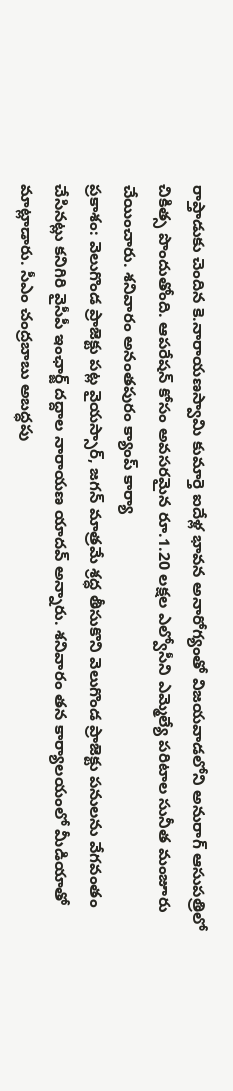రాప్తాడుకు చెందిన కె.నారాయణస్వామి కుమార్తె ఐదేళ్ల భావన అనారోగ్యంతో విజయవాడలోని అనురాగ్ ఆసుపత్రిలో చికిత్స పొందుతోంది. ఆపరేషన్ కోసం అవసరమైన రూ.1.20 లక్షల ఎల్వోసీని ఎమ్మెల్యే పరిటాల సునీత మంజూరు చేయించారు. శనివారం అనంతపురం క్యాంప్ కార్యా
ప్రకాశం: వెలుగొండ ప్రాజెక్టు పట్ల వైయస్సార్, జగన్ మాత్రమే శ్రద్ధ తీసుకొని వెలుగొండ ప్రాజెక్టు పనులను వేగవంతం చేసినట్లు కనిగిరి వైసీపీ ఇంఛార్జ్ దద్దాల నారాయణ యాదవ్ అన్నారు. శనివారం తన కార్యాలయంలో మీడియాతో మాట్లాడారు. సీఎం చంద్రబాబు అబద్ధపు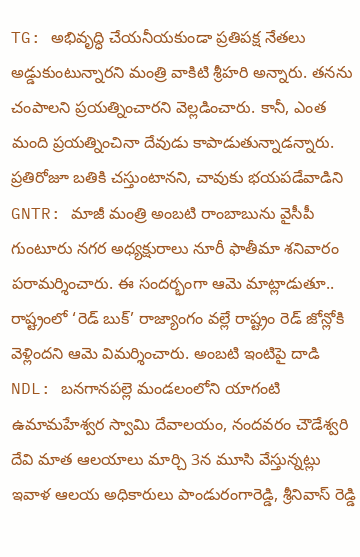TG: అభివృద్ధి చేయనీయకుండా ప్రతిపక్ష నేతలు అడ్డుకుంటున్నారని మంత్రి వాకిటి శ్రీహరి అన్నారు. తనను చంపాలని ప్రయత్నించారని వెల్లడించారు. కానీ, ఎంత మంది ప్రయత్నించినా దేవుడు కాపాడుతున్నాడన్నారు. ప్రతిరోజూ బతికి చస్తుంటానని, చావుకు భయపడేవాడిని
GNTR: మాజీ మంత్రి అంబటి రాంబాబును వైసీపీ గుంటూరు నగర అధ్యక్షురాలు నూరీ ఫాతీమా శనివారం పరామర్శించారు. ఈ సందర్భంగా ఆమె మాట్లాడుతూ.. రాష్ట్రంలో ‘రెడ్ బుక్’ రాజ్యాంగం వల్లే రాష్ట్రం రెడ్ జోన్లోకి వెళ్లిందని ఆమె విమర్శించారు. అంబటి ఇంటిపై దాడి
NDL: బనగానపల్లె మండలంలోని యాగంటి ఉమామహేశ్వర స్వామి దేవాలయం, నందవరం చౌడేశ్వరి దేవి మాత ఆలయాలు మార్చి 3న మూసి వేస్తున్నట్లు ఇవాళ ఆలయ అధికారులు పాండురంగారెడ్డి, శ్రీనివాస్ రెడ్డి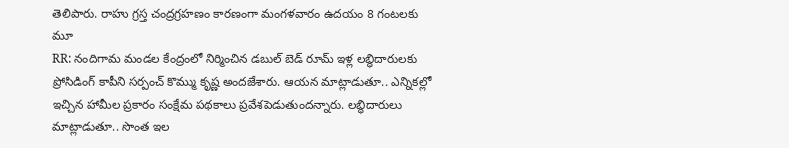తెలిపారు. రాహు గ్రస్త చంద్రగ్రహణం కారణంగా మంగళవారం ఉదయం 8 గంటలకు మూ
RR: నందిగామ మండల కేంద్రంలో నిర్మించిన డబుల్ బెడ్ రూమ్ ఇళ్ల లబ్ధిదారులకు ప్రోసిడింగ్ కాపీని సర్పంచ్ కొమ్ము కృష్ణ అందజేశారు. ఆయన మాట్లాడుతూ.. ఎన్నికల్లో ఇచ్చిన హామీల ప్రకారం సంక్షేమ పథకాలు ప్రవేశపెడుతుందన్నారు. లబ్ధిదారులు మాట్లాడుతూ.. సొంత ఇల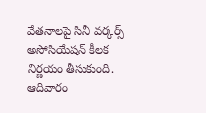వేతనాలపై సినీ వర్కర్స్ అసోసియేషన్ కీలక నిర్ణయం తీసుకుంది. ఆదివారం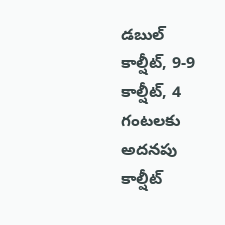డబుల్ కాల్షీట్, 9-9 కాల్షీట్, 4 గంటలకు అదనపు కాల్షీట్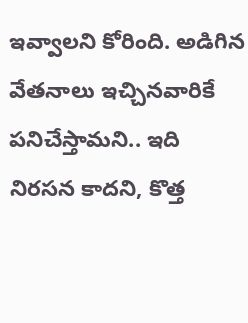ఇవ్వాలని కోరింది. అడిగిన వేతనాలు ఇచ్చినవారికే పనిచేస్తామని.. ఇది నిరసన కాదని, కొత్త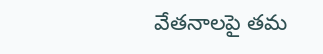వేతనాలపై తమ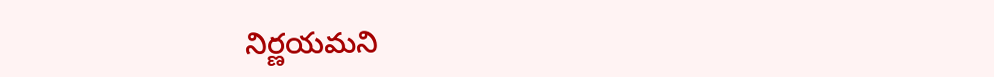నిర్ణయమని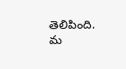తెలిపింది. మ